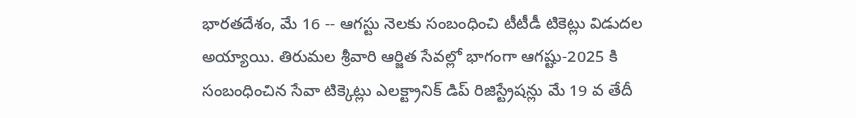భారతదేశం, మే 16 -- ఆగస్టు నెలకు సంబంధించి టీటీడీ టికెట్లు విడుదల అయ్యాయి. తిరుమల శ్రీవారి ఆర్జిత సేవల్లో భాగంగా ఆగష్టు-2025 కి సంబంధించిన సేవా టిక్కెట్లు ఎలక్ట్రానిక్ డిప్ రిజిస్ట్రేషన్లు మే 19 వ తేదీ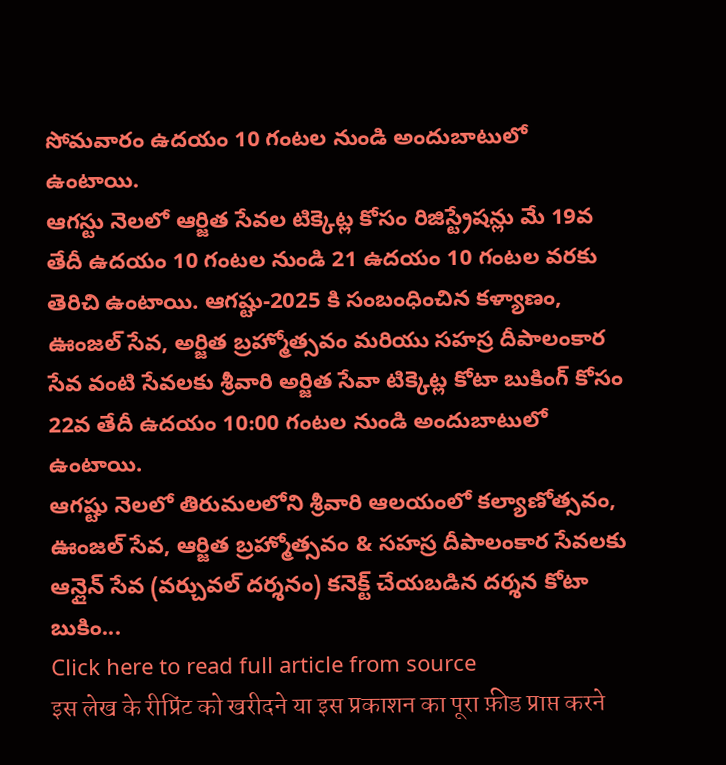సోమవారం ఉదయం 10 గంటల నుండి అందుబాటులో ఉంటాయి.
ఆగస్టు నెలలో ఆర్జిత సేవల టిక్కెట్ల కోసం రిజిస్ట్రేషన్లు మే 19వ తేదీ ఉదయం 10 గంటల నుండి 21 ఉదయం 10 గంటల వరకు తెరిచి ఉంటాయి. ఆగష్టు-2025 కి సంబంధించిన కళ్యాణం, ఊంజల్ సేవ, అర్జిత బ్రహ్మోత్సవం మరియు సహస్ర దీపాలంకార సేవ వంటి సేవలకు శ్రీవారి అర్జిత సేవా టిక్కెట్ల కోటా బుకింగ్ కోసం 22వ తేదీ ఉదయం 10:00 గంటల నుండి అందుబాటులో ఉంటాయి.
ఆగష్టు నెలలో తిరుమలలోని శ్రీవారి ఆలయంలో కల్యాణోత్సవం, ఊంజల్ సేవ, ఆర్జిత బ్రహ్మోత్సవం & సహస్ర దీపాలంకార సేవలకు ఆన్లైన్ సేవ (వర్చువల్ దర్శనం) కనెక్ట్ చేయబడిన దర్శన కోటా బుకిం...
Click here to read full article from source
इस लेख के रीप्रिंट को खरीदने या इस प्रकाशन का पूरा फ़ीड प्राप्त करने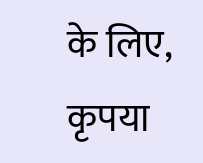के लिए, कृपया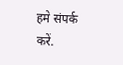हमे संपर्क करें.